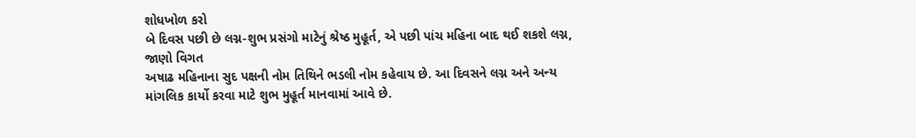શોધખોળ કરો
બે દિવસ પછી છે લગ્ન-શુભ પ્રસંગો માટેનું શ્રેષ્ઠ મુહૂર્ત, એ પછી પાંચ મહિના બાદ થઈ શકશે લગ્ન, જાણો વિગત
અષાઢ મહિનાના સુદ પક્ષની નોમ તિથિને ભડલી નોમ કહેવાય છે. આ દિવસને લગ્ન અને અન્ય માંગલિક કાર્યો કરવા માટે શુભ મુહૂર્ત માનવામાં આવે છે.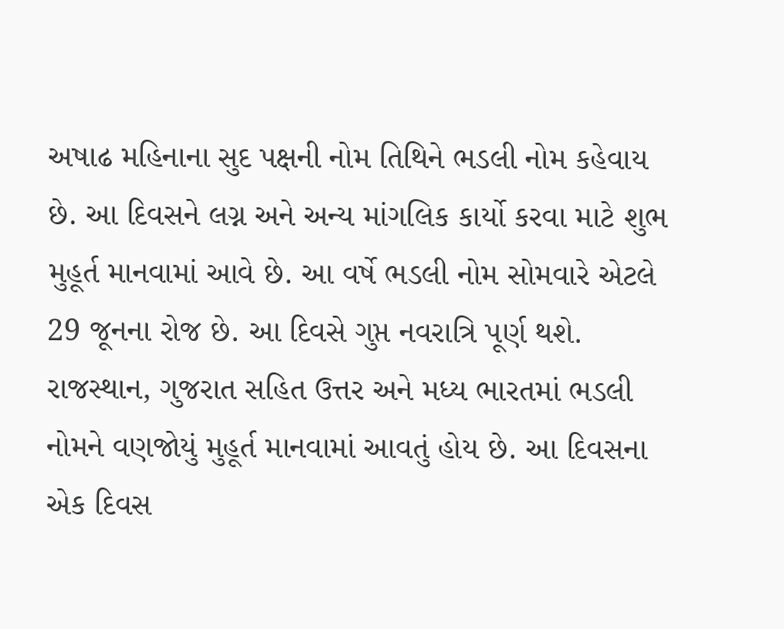અષાઢ મહિનાના સુદ પક્ષની નોમ તિથિને ભડલી નોમ કહેવાય છે. આ દિવસને લગ્ન અને અન્ય માંગલિક કાર્યો કરવા માટે શુભ મુહૂર્ત માનવામાં આવે છે. આ વર્ષે ભડલી નોમ સોમવારે એટલે 29 જૂનના રોજ છે. આ દિવસે ગુપ્ત નવરાત્રિ પૂર્ણ થશે. રાજસ્થાન, ગુજરાત સહિત ઉત્તર અને મધ્ય ભારતમાં ભડલી નોમને વણજોયું મુહૂર્ત માનવામાં આવતું હોય છે. આ દિવસના એક દિવસ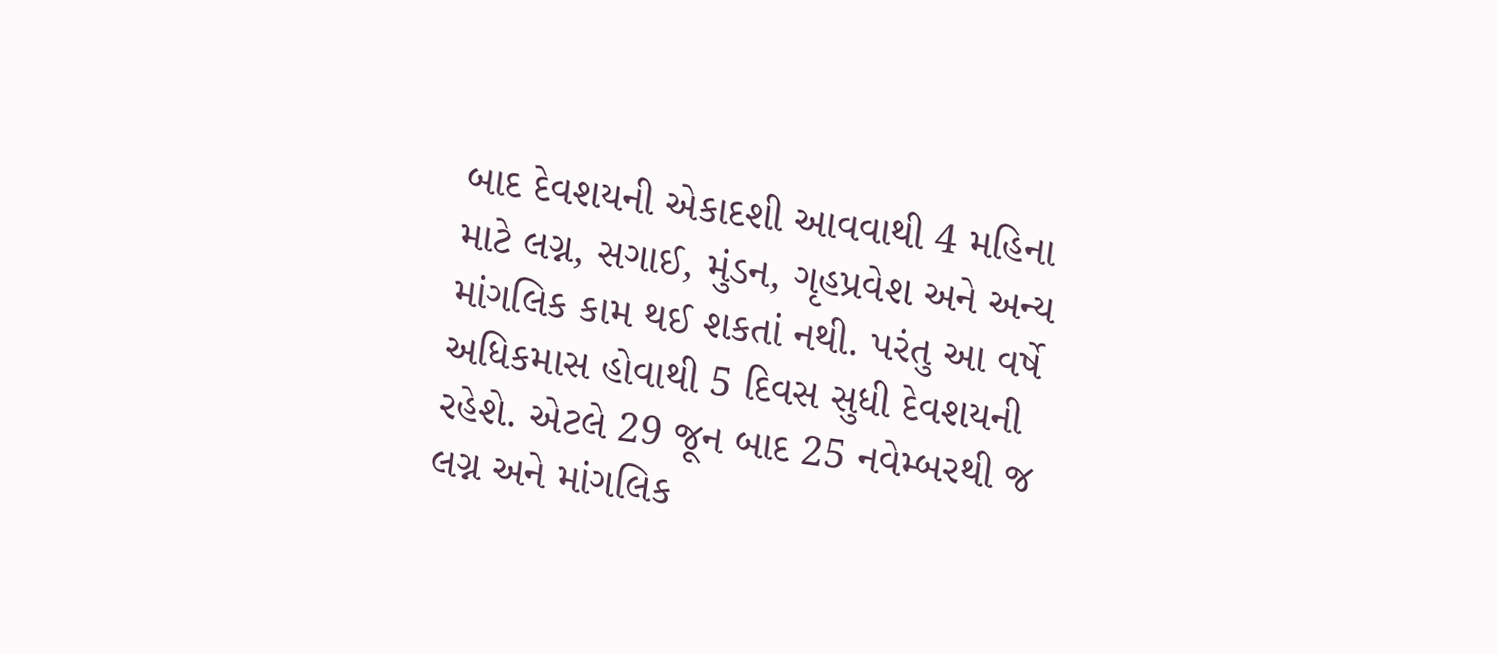બાદ દેવશયની એકાદશી આવવાથી 4 મહિના માટે લગ્ન, સગાઈ, મુંડન, ગૃહપ્રવેશ અને અન્ય માંગલિક કામ થઈ શકતાં નથી. પરંતુ આ વર્ષે અધિકમાસ હોવાથી 5 દિવસ સુધી દેવશયની રહેશે. એટલે 29 જૂન બાદ 25 નવેમ્બરથી જ લગ્ન અને માંગલિક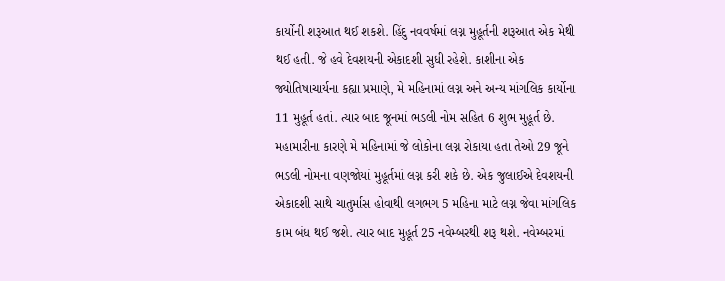કાર્યોની શરૂઆત થઈ શકશે. હિંદુ નવવર્ષમાં લગ્ન મુહૂર્તની શરૂઆત એક મેથી થઈ હતી. જે હવે દેવશયની એકાદશી સુધી રહેશે. કાશીના એક જ્યોતિષાચાર્યના કહ્યા પ્રમાણે, મે મહિનામાં લગ્ન અને અન્ય માંગલિક કાર્યોના 11 મુહૂર્ત હતાં. ત્યાર બાદ જૂનમાં ભડલી નોમ સહિત 6 શુભ મુહૂર્ત છે. મહામારીના કારણે મે મહિનામાં જે લોકોના લગ્ન રોકાયા હતા તેઓ 29 જૂને ભડલી નોમના વણજોયાં મુહૂર્તમાં લગ્ન કરી શકે છે. એક જુલાઈએ દેવશયની એકાદશી સાથે ચાતુર્માસ હોવાથી લગભગ 5 મહિના માટે લગ્ન જેવા માંગલિક કામ બંધ થઈ જશે. ત્યાર બાદ મુહૂર્ત 25 નવેમ્બરથી શરૂ થશે. નવેમ્બરમાં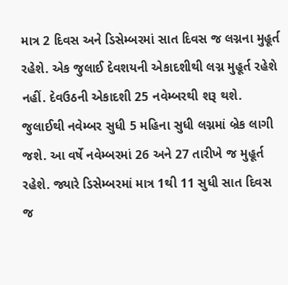માત્ર 2 દિવસ અને ડિસેમ્બરમાં સાત દિવસ જ લગ્નના મુહૂર્ત રહેશે. એક જુલાઈ દેવશયની એકાદશીથી લગ્ન મુહૂર્ત રહેશે નહીં. દેવઉઠની એકાદશી 25 નવેમ્બરથી શરૂ થશે. જુલાઈથી નવેમ્બર સુધી 5 મહિના સુધી લગ્નમાં બ્રેક લાગી જશે. આ વર્ષે નવેમ્બરમાં 26 અને 27 તારીખે જ મુહૂર્ત રહેશે. જ્યારે ડિસેમ્બરમાં માત્ર 1થી 11 સુધી સાત દિવસ જ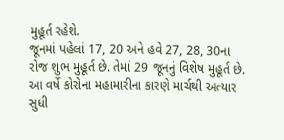મુહૂર્ત રહેશે.
જૂનમાં પહેલાં 17, 20 અને હવે 27, 28, 30ના રોજ શુભ મુહૂર્ત છે. તેમાં 29 જૂનનું વિશેષ મુહૂર્ત છે. આ વર્ષે કોરોના મહામારીના કારણે માર્ચથી અત્યાર સુધી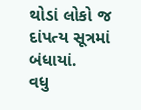થોડાં લોકો જ દાંપત્ય સૂત્રમાં બંધાયાં.
વધુ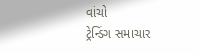વાંચો
ટ્રેન્ડિંગ સમાચાર